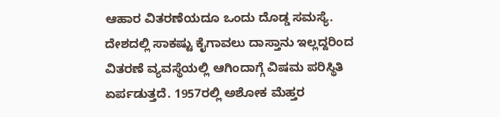ಆಹಾರ ವಿತರಣೆಯದೂ ಒಂದು ದೊಡ್ಡ ಸಮಸ್ಯೆ. ದೇಶದಲ್ಲಿ ಸಾಕಷ್ಟು ಕೈಗಾವಲು ದಾಸ್ತಾನು ಇಲ್ಲದ್ದರಿಂದ ವಿತರಣೆ ವ್ಯವಸ್ಥೆಯಲ್ಲಿ ಆಗಿಂದಾಗ್ಗೆ ವಿಷಮ ಪರಿಸ್ಥಿತಿ ಏರ್ಪಡುತ್ತದೆ. 1957ರಲ್ಲಿ ಅಶೋಕ ಮೆಹ್ತರ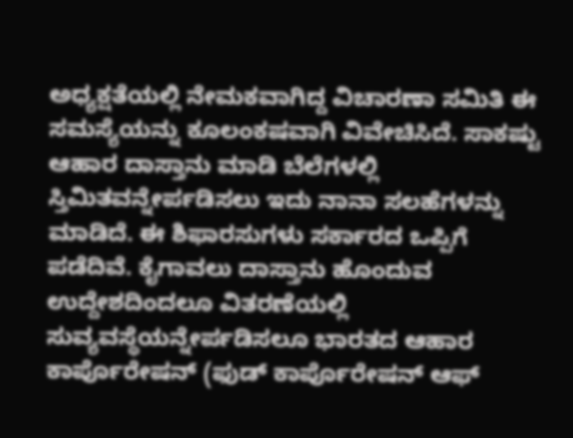ಅಧ್ಯಕ್ಷತೆಯಲ್ಲಿ ನೇಮಕವಾಗಿದ್ದ ವಿಚಾರಣಾ ಸಮಿತಿ ಈ ಸಮಸ್ಯೆಯನ್ನು ಕೂಲಂಕಷವಾಗಿ ವಿವೇಚಿಸಿದೆ. ಸಾಕಷ್ಟು ಆಹಾರ ದಾಸ್ತಾನು ಮಾಡಿ ಬೆಲೆಗಳಲ್ಲಿ ಸ್ತಿಮಿತವನ್ನೇರ್ಪಡಿಸಲು ಇದು ನಾನಾ ಸಲಹೆಗಳನ್ನು ಮಾಡಿದೆ. ಈ ಶಿಫಾರಸುಗಳು ಸರ್ಕಾರದ ಒಪ್ಪಿಗೆ ಪಡೆದಿವೆ. ಕೈಗಾವಲು ದಾಸ್ತಾನು ಹೊಂದುವ ಉದ್ದೇಶದಿಂದಲೂ ವಿತರಣೆಯಲ್ಲಿ ಸುವ್ಯವಸ್ಥೆಯನ್ನೇರ್ಪಡಿಸಲೂ ಭಾರತದ ಆಹಾರ ಕಾರ್ಪೊರೇಷನ್ (ಫುಡ್ ಕಾರ್ಪೊರೇಷನ್ ಆಫ್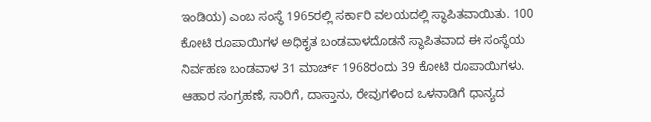ಇಂಡಿಯ) ಎಂಬ ಸಂಸ್ಥೆ 1965ರಲ್ಲಿ ಸರ್ಕಾರಿ ವಲಯದಲ್ಲಿ ಸ್ಥಾಪಿತವಾಯಿತು. 100 ಕೋಟಿ ರೂಪಾಯಿಗಳ ಅಧಿಕೃತ ಬಂಡವಾಳದೊಡನೆ ಸ್ಥಾಪಿತವಾದ ಈ ಸಂಸ್ಥೆಯ ನಿರ್ವಹಣ ಬಂಡವಾಳ 31 ಮಾರ್ಚ್ 1968ರಂದು 39 ಕೋಟಿ ರೂಪಾಯಿಗಳು. ಆಹಾರ ಸಂಗ್ರಹಣೆ, ಸಾರಿಗೆ, ದಾಸ್ತಾನು, ರೇವುಗಳಿಂದ ಒಳನಾಡಿಗೆ ಧಾನ್ಯದ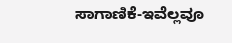ಸಾಗಾಣಿಕೆ-ಇವೆಲ್ಲವೂ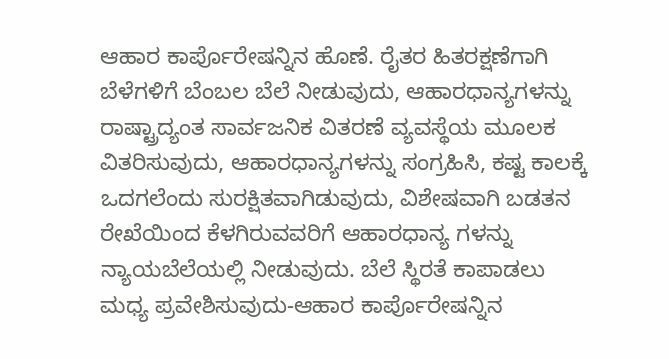ಆಹಾರ ಕಾರ್ಪೊರೇಷನ್ನಿನ ಹೊಣೆ. ರೈತರ ಹಿತರಕ್ಷಣೆಗಾಗಿ ಬೆಳೆಗಳಿಗೆ ಬೆಂಬಲ ಬೆಲೆ ನೀಡುವುದು, ಆಹಾರಧಾನ್ಯಗಳನ್ನು ರಾಷ್ಟ್ರಾದ್ಯಂತ ಸಾರ್ವಜನಿಕ ವಿತರಣೆ ವ್ಯವಸ್ಥೆಯ ಮೂಲಕ ವಿತರಿಸುವುದು, ಆಹಾರಧಾನ್ಯಗಳನ್ನು ಸಂಗ್ರಹಿಸಿ, ಕಷ್ಟ ಕಾಲಕ್ಕೆ ಒದಗಲೆಂದು ಸುರಕ್ಷಿತವಾಗಿಡುವುದು, ವಿಶೇಷವಾಗಿ ಬಡತನ ರೇಖೆಯಿಂದ ಕೆಳಗಿರುವವರಿಗೆ ಆಹಾರಧಾನ್ಯ ಗಳನ್ನು ನ್ಯಾಯಬೆಲೆಯಲ್ಲಿ ನೀಡುವುದು. ಬೆಲೆ ಸ್ಥಿರತೆ ಕಾಪಾಡಲು ಮಧ್ಯ ಪ್ರವೇಶಿಸುವುದು-ಆಹಾರ ಕಾರ್ಪೊರೇಷನ್ನಿನ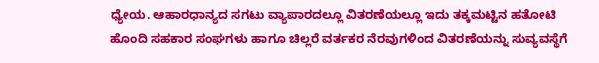ಧ್ಯೇಯ. ಆಹಾರಧಾನ್ಯದ ಸಗಟು ವ್ಯಾಪಾರದಲ್ಲೂ ವಿತರಣೆಯಲ್ಲೂ ಇದು ತಕ್ಕಮಟ್ಟಿನ ಹತೋಟಿ ಹೊಂದಿ ಸಹಕಾರ ಸಂಘಗಳು ಹಾಗೂ ಚಿಲ್ಲರೆ ವರ್ತಕರ ನೆರವುಗಳಿಂದ ವಿತರಣೆಯನ್ನು ಸುವ್ಯವಸ್ಥೆಗೆ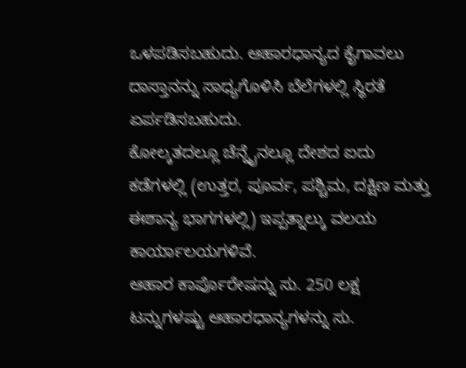ಒಳಪಡಿಸಬಹುದು. ಆಹಾರಧಾನ್ಯದ ಕೈಗಾವಲು ದಾಸ್ತಾನನ್ನು ಸಾಧ್ಯಗೊಳಿಸಿ ಬೆಲೆಗಳಲ್ಲಿ ಸ್ಥಿರತೆ ಏರ್ಪಡಿಸಬಹುದು.
ಕೋಲ್ಕತದಲ್ಲೂ ಚೆನ್ನೈನಲ್ಲೂ ದೇಶದ ಐದು ಕಡೆಗಳಲ್ಲಿ (ಉತ್ತರ, ಪೂರ್ವ, ಪಶ್ಚಿಮ, ದಕ್ಷಿಣ ಮತ್ತು ಈಶಾನ್ಯ ಭಾಗಗಳಲ್ಲಿ) ಇಪ್ಪತ್ನಾಲ್ಕು ವಲಯ ಕಾರ್ಯಾಲಯಗಳಿವೆ.
ಆಹಾರ ಕಾರ್ಪೊರೇಷನ್ನು ಸು. 250 ಲಕ್ಷ ಟನ್ನುಗಳಷ್ಟು ಆಹಾರಧಾನ್ಯಗಳನ್ನು ಸು.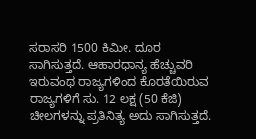ಸರಾಸರಿ 1500 ಕಿಮೀ. ದೂರ ಸಾಗಿಸುತ್ತದೆ. ಆಹಾರಧಾನ್ಯ ಹೆಚ್ಚುವರಿ ಇರುವಂಥ ರಾಜ್ಯಗಳಿಂದ ಕೊರತೆಯಿರುವ ರಾಜ್ಯಗಳಿಗೆ ಸು. 12 ಲಕ್ಷ (50 ಕೆಜಿ) ಚೀಲಗಳನ್ನು ಪ್ರತಿನಿತ್ಯ ಅದು ಸಾಗಿಸುತ್ತದೆ.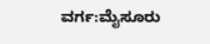ವರ್ಗ:ಮೈಸೂರು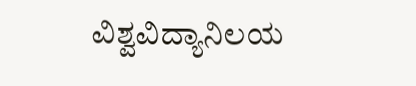ವಿಶ್ವವಿದ್ಯಾನಿಲಯ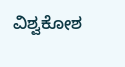ವಿಶ್ವಕೋಶ